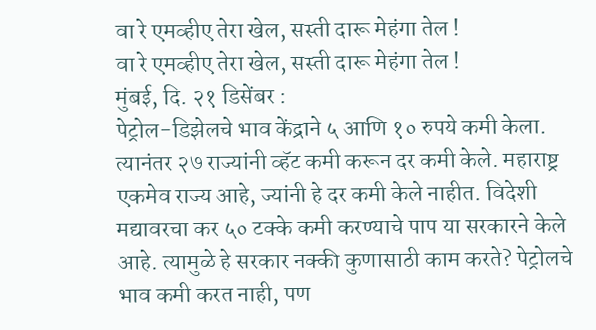वा रे एमव्हीए तेरा खेल, सस्ती दारू मेहंगा तेल !
वा रे एमव्हीए तेरा खेल, सस्ती दारू मेहंगा तेल !
मुंबई, दि. २१ डिसेंबर :
पेट्रोल-डिझेलचे भाव केंद्राने ५ आणि १० रुपये कमी केला. त्यानंतर २७ राज्यांनी व्हॅट कमी करून दर कमी केले. महाराष्ट्र एकमेव राज्य आहे, ज्यांनी हे दर कमी केले नाहीत. विदेशी मद्यावरचा कर ५० टक्के कमी करण्याचे पाप या सरकारने केले आहे. त्यामुळे हे सरकार नक्की कुणासाठी काम करते? पेट्रोलचे भाव कमी करत नाही, पण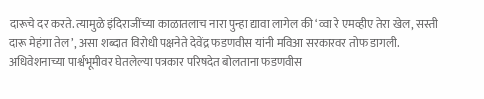दारूचे दर करते. त्यामुळे इंदिराजींच्या काळातलाच नारा पुन्हा द्यावा लागेल की ‘व्वा रे एमव्हीए तेरा खेल, सस्ती दारू मेहंगा तेल’, असा शब्दात विरोधी पक्षनेते देवेंद्र फडणवीस यांनी मविआ सरकारवर तोफ डागली.
अधिवेशनाच्या पार्श्वभूमीवर घेतलेल्या पत्रकार परिषदेत बोलताना फडणवीस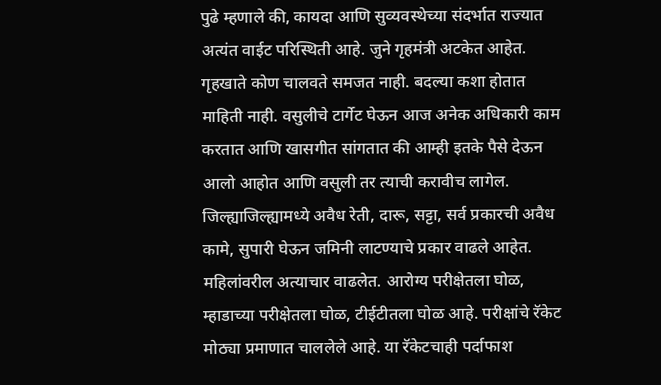पुढे म्हणाले की, कायदा आणि सुव्यवस्थेच्या संदर्भात राज्यात अत्यंत वाईट परिस्थिती आहे. जुने गृहमंत्री अटकेत आहेत. गृहखाते कोण चालवते समजत नाही. बदल्या कशा होतात माहिती नाही. वसुलीचे टार्गेट घेऊन आज अनेक अधिकारी काम करतात आणि खासगीत सांगतात की आम्ही इतके पैसे देऊन आलो आहोत आणि वसुली तर त्याची करावीच लागेल. जिल्ह्याजिल्ह्यामध्ये अवैध रेती, दारू, सट्टा, सर्व प्रकारची अवैध कामे, सुपारी घेऊन जमिनी लाटण्याचे प्रकार वाढले आहेत. महिलांवरील अत्याचार वाढलेत. आरोग्य परीक्षेतला घोळ, म्हाडाच्या परीक्षेतला घोळ, टीईटीतला घोळ आहे. परीक्षांचे रॅकेट मोठ्या प्रमाणात चाललेले आहे. या रॅकेटचाही पर्दाफाश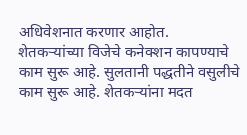अधिवेशनात करणार आहोत.
शेतकऱ्यांच्या विजेचे कनेक्शन कापण्याचे काम सुरू आहे. सुलतानी पद्धतीने वसुलीचे काम सुरू आहे. शेतकऱ्यांना मदत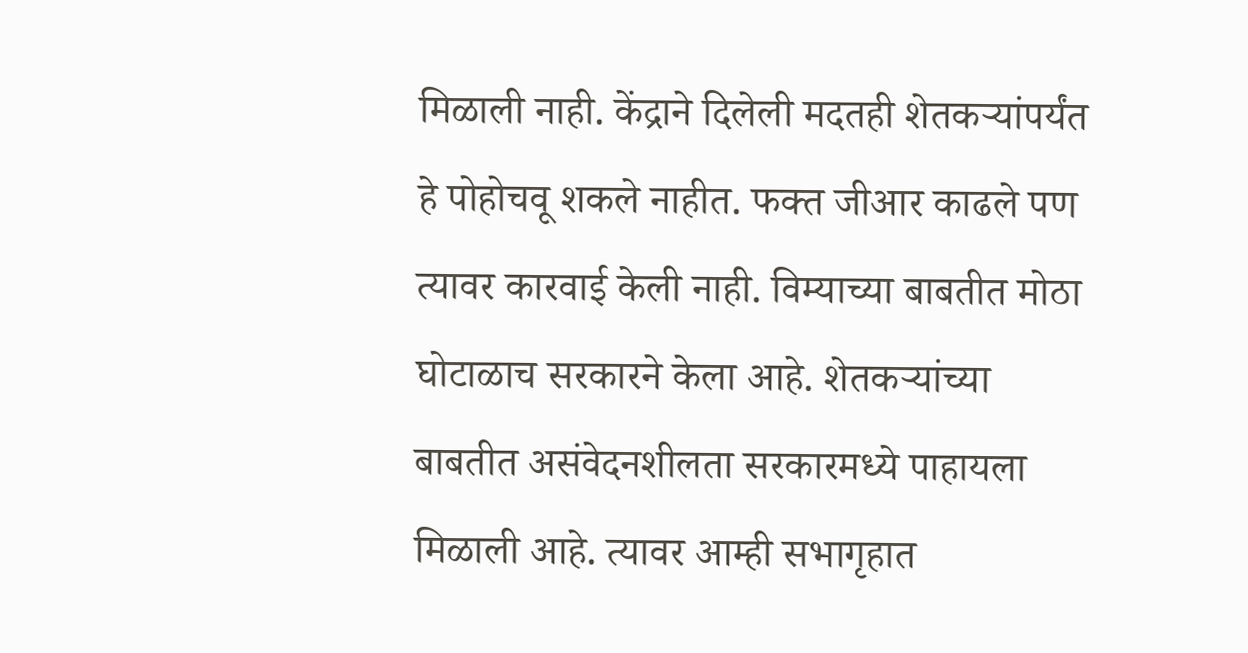मिळाली नाही. केंद्राने दिलेली मदतही शेतकऱ्यांपर्यंत हे पोहोचवू शकले नाहीत. फक्त जीआर काढले पण त्यावर कारवाई केली नाही. विम्याच्या बाबतीत मोठा घोटाळाच सरकारने केला आहे. शेतकऱ्यांच्या बाबतीत असंवेदनशीलता सरकारमध्ये पाहायला मिळाली आहे. त्यावर आम्ही सभागृहात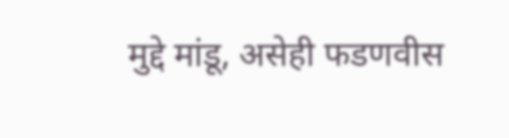मुद्दे मांडू, असेही फडणवीस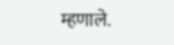म्हणाले.